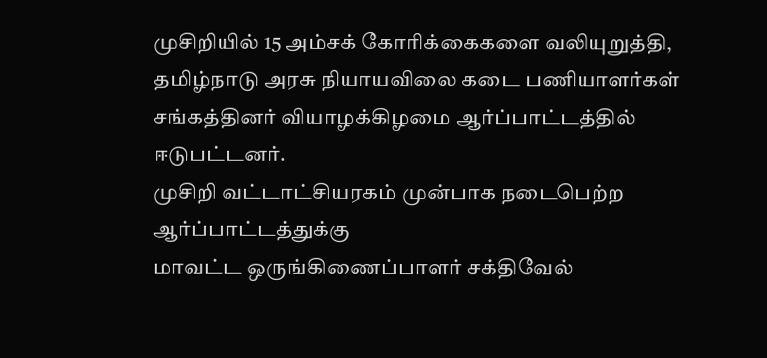முசிறியில் 15 அம்சக் கோரிக்கைகளை வலியுறுத்தி, தமிழ்நாடு அரசு நியாயவிலை கடை பணியாளர்கள் சங்கத்தினர் வியாழக்கிழமை ஆர்ப்பாட்டத்தில் ஈடுபட்டனர்.
முசிறி வட்டாட்சியரகம் முன்பாக நடைபெற்ற ஆர்ப்பாட்டத்துக்கு
மாவட்ட ஒருங்கிணைப்பாளர் சக்திவேல்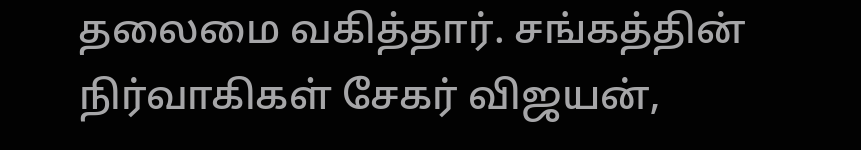தலைமை வகித்தார். சங்கத்தின் நிர்வாகிகள் சேகர் விஜயன்,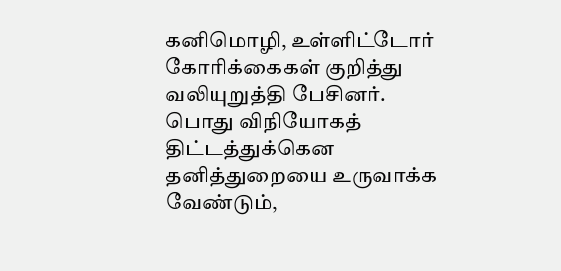கனிமொழி, உள்ளிட்டோர் கோரிக்கைகள் குறித்து வலியுறுத்தி பேசினர்.
பொது விநியோகத் திட்டத்துக்கென தனித்துறையை உருவாக்க வேண்டும்,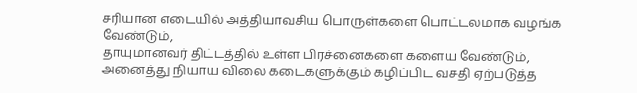சரியான எடையில் அத்தியாவசிய பொருள்களை பொட்டலமாக வழங்க வேண்டும்,
தாயுமானவர் திட்டத்தில் உள்ள பிரச்னைகளை களைய வேண்டும், அனைத்து நியாய விலை கடைகளுக்கும் கழிப்பிட வசதி ஏற்படுத்த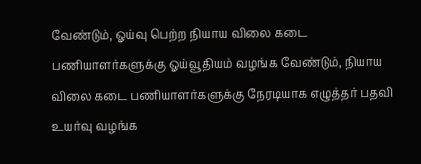வேண்டும், ஓய்வு பெற்ற நியாய விலை கடை பணியாளர்களுக்கு ஓய்வூதியம் வழங்க வேண்டும், நியாய விலை கடை பணியாளர்களுக்கு நேரடியாக எழுத்தர் பதவி உயர்வு வழங்க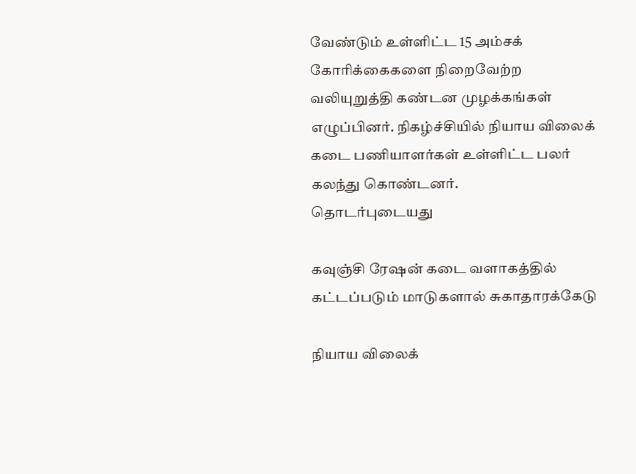வேண்டும் உள்ளிட்ட 15 அம்சக் கோரிக்கைகளை நிறைவேற்ற வலியுறுத்தி கண்டன முழக்கங்கள் எழுப்பினர். நிகழ்ச்சியில் நியாய விலைக் கடை பணியாளர்கள் உள்ளிட்ட பலர் கலந்து கொண்டனர்.
தொடர்புடையது

கவுஞ்சி ரேஷன் கடை வளாகத்தில் கட்டப்படும் மாடுகளால் சுகாதாரக்கேடு

நியாய விலைக்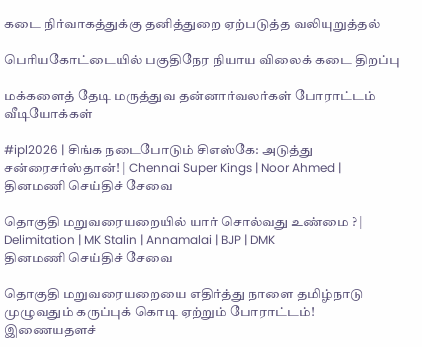கடை நிர்வாகத்துக்கு தனித்துறை ஏற்படுத்த வலியுறுத்தல்

பெரியகோட்டையில் பகுதிநேர நியாய விலைக் கடை திறப்பு

மக்களைத் தேடி மருத்துவ தன்னார்வலர்கள் போராட்டம்
வீடியோக்கள்

#ipl2026 | சிங்க நடைபோடும் சிஎஸ்கே: அடுத்து சன்ரைசர்ஸ்தான்! | Chennai Super Kings | Noor Ahmed |
தினமணி செய்திச் சேவை

தொகுதி மறுவரையறையில் யார் சொல்வது உண்மை ? | Delimitation | MK Stalin | Annamalai | BJP | DMK
தினமணி செய்திச் சேவை

தொகுதி மறுவரையறையை எதிர்த்து நாளை தமிழ்நாடு முழுவதும் கருப்புக் கொடி ஏற்றும் போராட்டம்!
இணையதளச்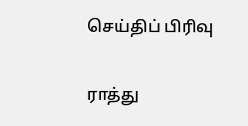செய்திப் பிரிவு

ராத்து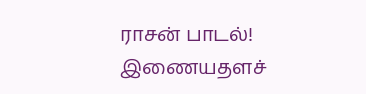ராசன் பாடல்!
இணையதளச்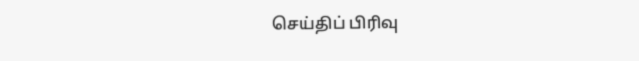செய்திப் பிரிவு